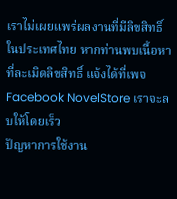เราไม่เผยแพร่ผลงานที่มีลิขสิทธิ์ในประเทศไทย หากท่านพบเนื้อหาที่ละเมิดลิขสิทธิ์ แจ้งได้ที่เพจ Facebook NovelStore เราจะลบให้โดยเร็ว
ปัญหาการใช้งาน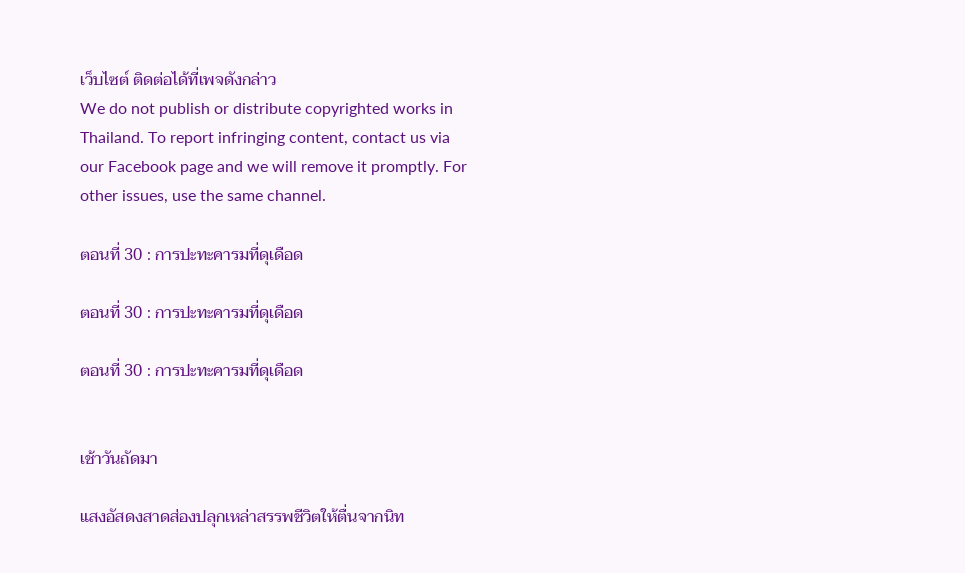เว็บไซต์ ติดต่อได้ที่เพจดังกล่าว
We do not publish or distribute copyrighted works in Thailand. To report infringing content, contact us via our Facebook page and we will remove it promptly. For other issues, use the same channel.

ตอนที่ 30 : การปะทะคารมที่ดุเดือด

ตอนที่ 30 : การปะทะคารมที่ดุเดือด

ตอนที่ 30 : การปะทะคารมที่ดุเดือด


เช้าวันถัดมา

แสงอัสดงสาดส่องปลุกเหล่าสรรพชีวิตให้ตื่นจากนิท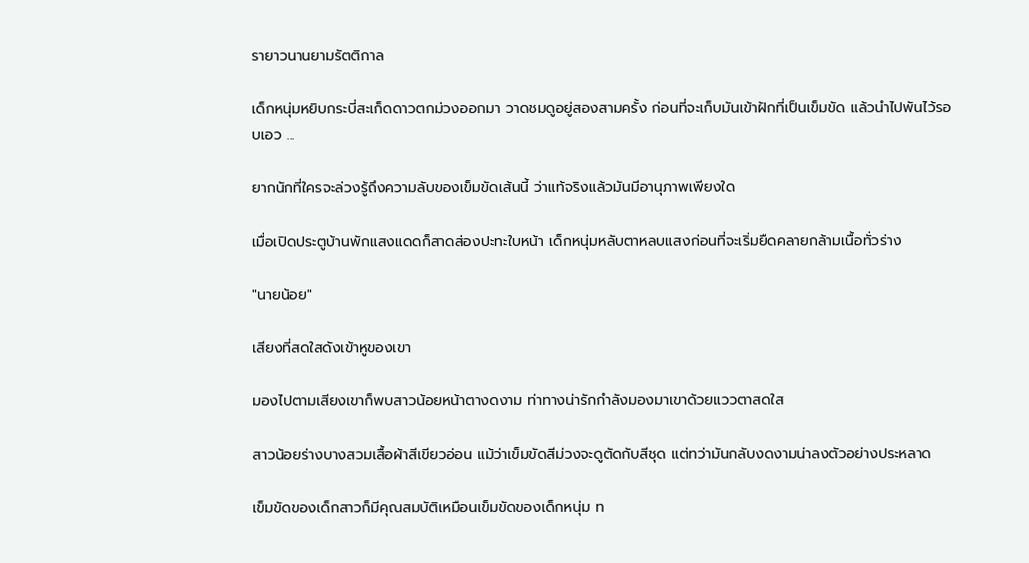รายาวนานยามรัตติกาล

เด็กหนุ่มหยิบกระบี่สะเก็ดดาวตกม่วงออกมา วาดชมดูอยู่สองสามครั้ง ก่อนที่จะเก็บมันเข้าฝักที่เป็นเข็มขัด แล้วนำไปพันไว้รอบเอว ...

ยากนักที่ใครจะล่วงรู้ถึงความลับของเข็มขัดเส้นนี้ ว่าแท้จริงแล้วมันมีอานุภาพเพียงใด

เมื่อเปิดประตูบ้านพักแสงแดดก็สาดส่องปะทะใบหน้า เด็กหนุ่มหลับตาหลบแสงก่อนที่จะเริ่มยืดคลายกล้ามเนื้อทั่วร่าง

"นายน้อย"

เสียงที่สดใสดังเข้าหูของเขา

มองไปตามเสียงเขาก็พบสาวน้อยหน้าตางดงาม ท่าทางน่ารักกำลังมองมาเขาด้วยแววตาสดใส

สาวน้อยร่างบางสวมเสื้อผ้าสีเขียวอ่อน แม้ว่าเข็มขัดสีม่วงจะดูตัดกับสีชุด แต่ทว่ามันกลับงดงามน่าลงตัวอย่างประหลาด

เข็มขัดของเด็กสาวก็มีคุณสมบัติเหมือนเข็มขัดของเด็กหนุ่ม ท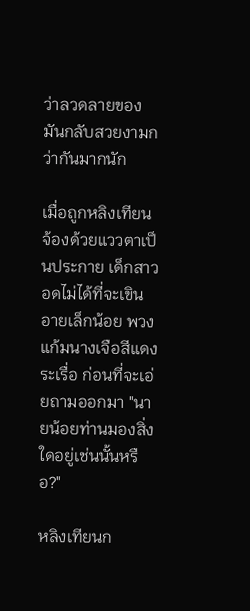ว่าลวดลายของมันกลับสวยงามกว่ากันมากนัก

เมื่อถูกหลิงเทียนจ้องด้วยแววตาเป็นประกาย เด็กสาวอดไม่ได้ที่จะเขินอายเล็กน้อย พวงแก้มนางเจือสีแดงระเรื่อ ก่อนที่จะเอ่ยถามออกมา "นายน้อยท่านมองสิ่งใดอยู่เช่นนั้นหรือ?"

หลิงเทียนก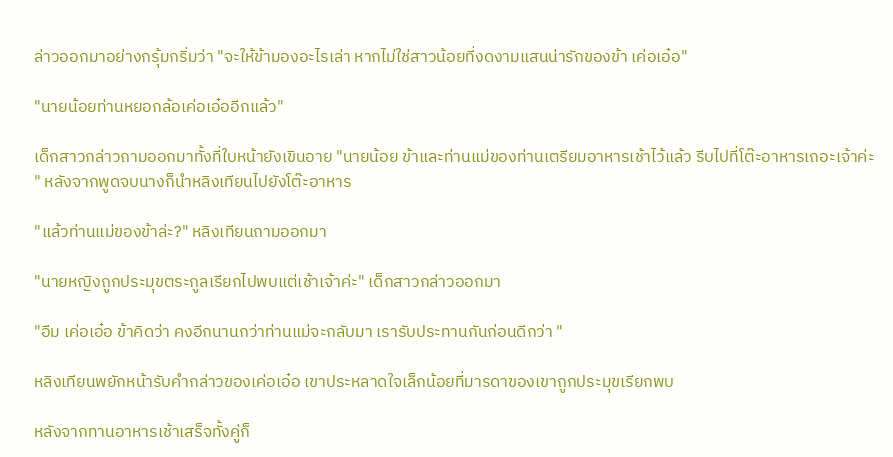ล่าวออกมาอย่างกรุ้มกริ่มว่า "จะให้ข้ามองอะไรเล่า หากไม่ใช่สาวน้อยที่งดงามแสนน่ารักของข้า เค่อเอ๋อ"

"นายน้อยท่านหยอกล้อเค่อเอ๋ออีกแล้ว"

เด็กสาวกล่าวถามออกมาทั้งที่ใบหน้ายังเขินอาย "นายน้อย ข้าและท่านแม่ของท่านเตรียมอาหารเช้าไว้แล้ว รีบไปที่โต๊ะอาหารเถอะเจ้าค่ะ " หลังจากพูดจบนางก็นำหลิงเทียนไปยังโต๊ะอาหาร

"แล้วท่านแม่ของข้าล่ะ?" หลิงเทียนถามออกมา

"นายหญิงถูกประมุขตระกูลเรียกไปพบแต่เช้าเจ้าค่ะ" เด็กสาวกล่าวออกมา

"อืม เค่อเอ๋อ ข้าคิดว่า คงอีกนานกว่าท่านแม่จะกลับมา เรารับประทานกันก่อนดีกว่า "

หลิงเทียนพยักหน้ารับคำกล่าวของเค่อเอ๋อ เขาประหลาดใจเล็กน้อยที่มารดาของเขาถูกประมุขเรียกพบ

หลังจากทานอาหารเช้าเสร็จทั้งคู่ก็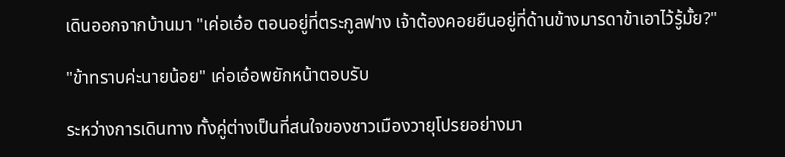เดินออกจากบ้านมา "เค่อเอ๋อ ตอนอยู่ที่ตระกูลฟาง เจ้าต้องคอยยืนอยู่ที่ด้านข้างมารดาข้าเอาไว้รู้มั้ย?"

"ข้าทราบค่ะนายน้อย" เค่อเอ๋อพยักหน้าตอบรับ

ระหว่างการเดินทาง ทั้งคู่ต่างเป็นที่สนใจของชาวเมืองวายุโปรยอย่างมา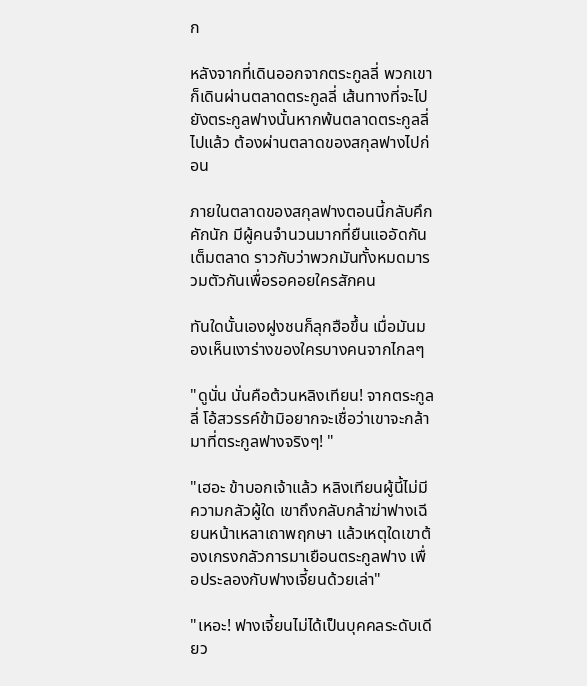ก

หลังจากที่เดินออกจากตระกูลลี่ พวกเขาก็เดินผ่านตลาดตระกูลลี่ เส้นทางที่จะไปยังตระกูลฟางนั้นหากพ้นตลาดตระกูลลี่ไปแล้ว ต้องผ่านตลาดของสกุลฟางไปก่อน

ภายในตลาดของสกุลฟางตอนนี้กลับคึกคักนัก มีผู้คนจำนวนมากที่ยืนแออัดกันเต็มตลาด ราวกับว่าพวกมันทั้งหมดมารวมตัวกันเพื่อรอคอยใครสักคน

ทันใดนั้นเองฝูงชนก็ลุกฮือขึ้น เมื่อมันมองเห็นเงาร่างของใครบางคนจากไกลๆ

"ดูนั่น นั่นคือต้วนหลิงเทียน! จากตระกูลลี่ โอ้สวรรค์ข้ามิอยากจะเชื่อว่าเขาจะกล้ามาที่ตระกูลฟางจริงๆ! "

"เฮอะ ข้าบอกเจ้าแล้ว หลิงเทียนผู้นี้ไม่มีความกลัวผู้ใด เขาถึงกลับกล้าฆ่าฟางเฉียนหน้าเหลาเถาพฤกษา แล้วเหตุใดเขาต้องเกรงกลัวการมาเยือนตระกูลฟาง เพื่อประลองกับฟางเจี้ยนด้วยเล่า"

"เหอะ! ฟางเจี้ยนไม่ได้เป็นบุคคลระดับเดียว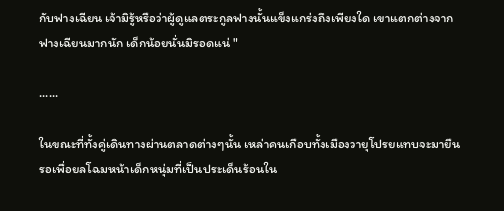กับฟางเฉียน เจ้ามิรู้หรือว่าผู้ดูแลตระกูลฟางนั้นแข็งแกร่งถึงเพียงใด เขาแตกต่างจากฟางเฉียนมากนัก เด็กน้อยนั่นมิรอดแน่ "

......

ในขณะที่ทั้งคู่เดินทางผ่านตลาดต่างๆนั้น เหล่าคนเกือบทั้งเมืองวายุโปรยแทบจะมายืนรอเพื่อยลโฉมหน้าเด็กหนุ่มที่เป็นประเด็นร้อนใน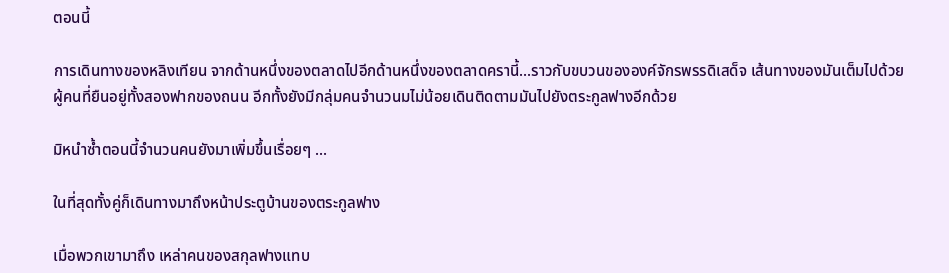ตอนนี้

การเดินทางของหลิงเทียน จากด้านหนึ่งของตลาดไปอีกด้านหนึ่งของตลาดครานี้...ราวกับขบวนขององค์จักรพรรดิเสด็จ เส้นทางของมันเต็มไปด้วยผู้คนที่ยืนอยู่ทั้งสองฟากของถนน อีกทั้งยังมีกลุ่มคนจำนวนมไม่น้อยเดินติดตามมันไปยังตระกูลฟางอีกด้วย

มิหนำซ้ำตอนนี้จำนวนคนยังมาเพิ่มขึ้นเรื่อยๆ ...

ในที่สุดทั้งคู่ก็เดินทางมาถึงหน้าประตูบ้านของตระกูลฟาง

เมื่อพวกเขามาถึง เหล่าคนของสกุลฟางแทบ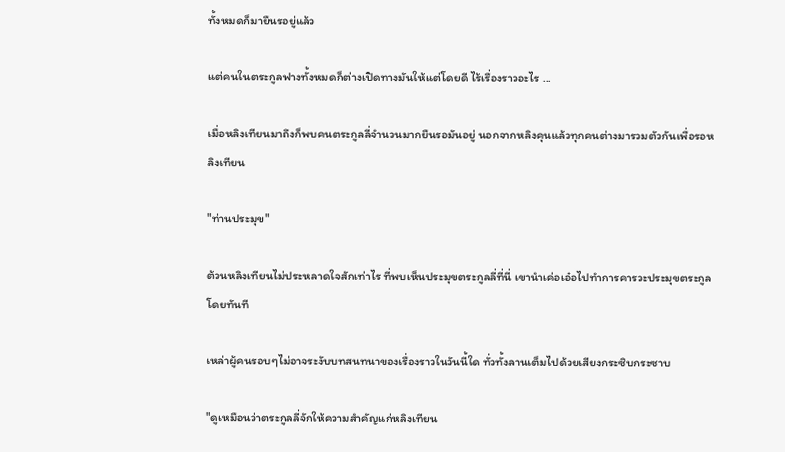ทั้งหมดก็มายืนรอยู่แล้ว

แต่คนในตระกูลฟางทั้งหมดก็ต่างเปิดทางมันให้แต่โดยดี ไร้เรื่องราวอะไร ...

เมื่อหลิงเทียนมาถึงก็พบคนตระกูลลี่จำนวนมากยืนรอมันอยู่ นอกจากหลิงคุนแล้วทุกคนต่างมารวมตัวกันเพื่อรอหลิงเทียน

"ท่านประมุข"

ต้วนหลิงเทียนไม่ประหลาดใจสักเท่าไร ที่พบเห็นประมุขตระกูลลี่ที่นี่ เขานำเค่อเอ๋อไปทำการคารวะประมุขตระกูลโดยทันที

เหล่าผู้คนรอบๆไม่อาจระงับบทสนทนาของเรื่องราวในวันนี้ใด ทั่วทั้งลานเต็มไปด้วยเสียงกระซิบกระซาบ

"ดูเหมือนว่าตระกูลลี่จักให้ความสำคัญแก่หลิงเทียน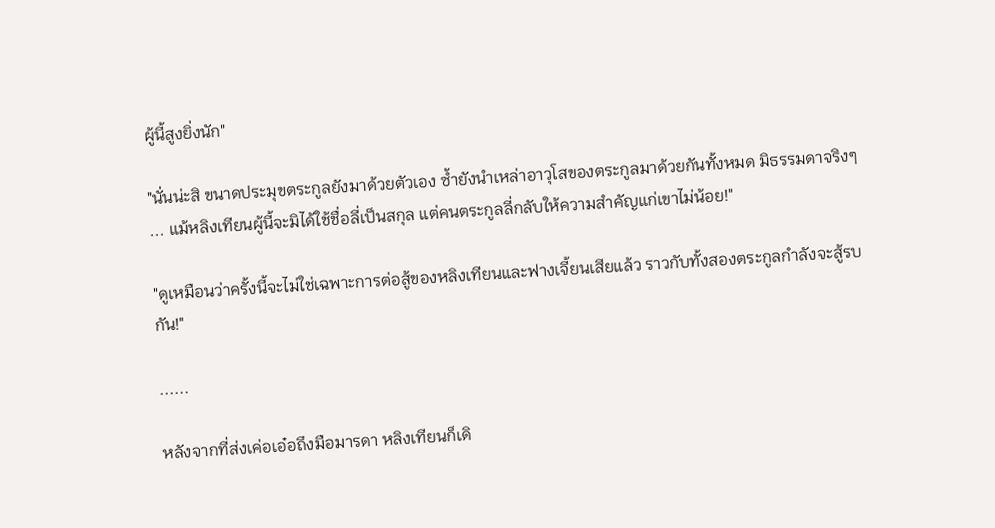ผู้นี้สูงยิ่งนัก"

"นั่นน่ะสิ ขนาดประมุขตระกูลยังมาด้วยตัวเอง ซ้ำยังนำเหล่าอาวุโสของตระกูลมาด้วยกันทั้งหมด มิธรรมดาจริงๆ ... แม้หลิงเทียนผู้นี้จะมิได้ใช้ชื่อลี่เป็นสกุล แต่คนตระกูลลี่กลับให้ความสำคัญแก่เขาไม่น้อย!"

"ดูเหมือนว่าครั้งนี้จะไม่ใช่เฉพาะการต่อสู้ของหลิงเทียนและฟางเจี้ยนเสียแล้ว ราวกับทั้งสองตระกูลกำลังจะสู้รบกัน!"

......

หลังจากที่ส่งเค่อเอ๋อถึงมือมารดา หลิงเทียนก็เดิ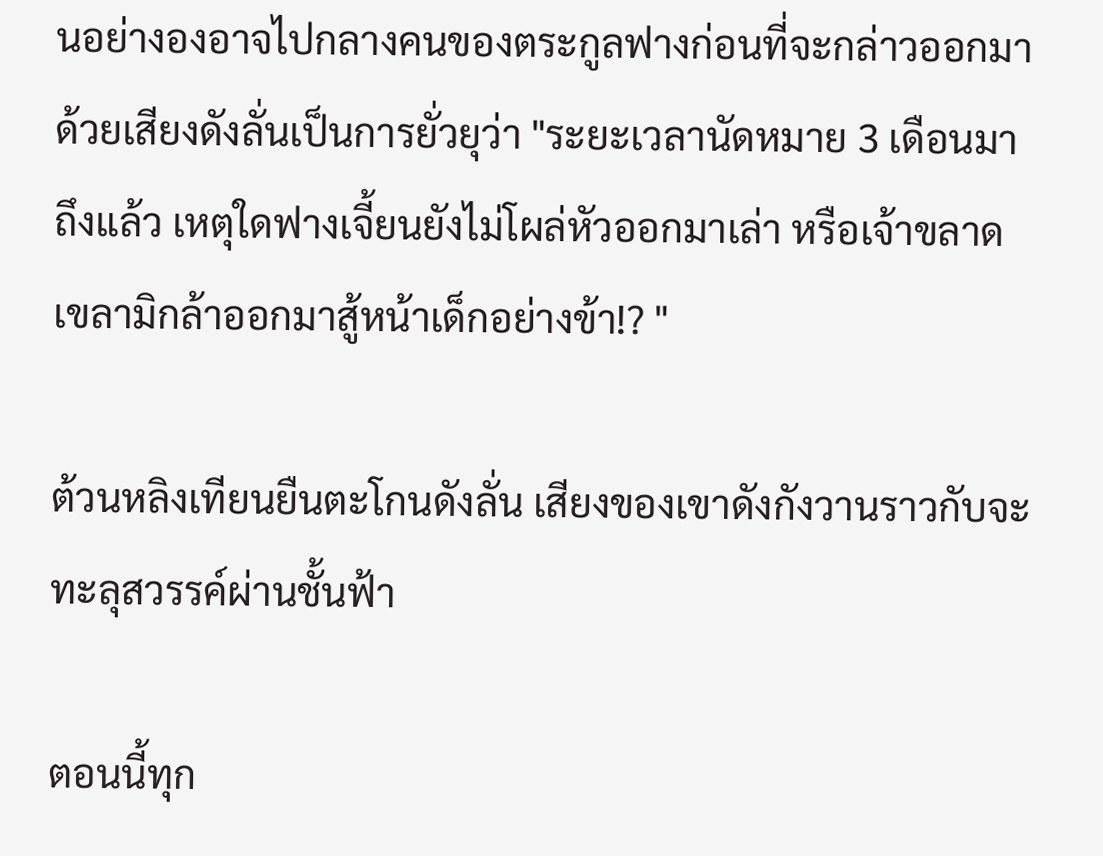นอย่างองอาจไปกลางคนของตระกูลฟางก่อนที่จะกล่าวออกมาด้วยเสียงดังลั่นเป็นการยั่วยุว่า "ระยะเวลานัดหมาย 3 เดือนมาถึงแล้ว เหตุใดฟางเจี้ยนยังไม่โผล่หัวออกมาเล่า หรือเจ้าขลาดเขลามิกล้าออกมาสู้หน้าเด็กอย่างข้า!? "

ต้วนหลิงเทียนยืนตะโกนดังลั่น เสียงของเขาดังกังวานราวกับจะทะลุสวรรค์ผ่านชั้นฟ้า

ตอนนี้ทุก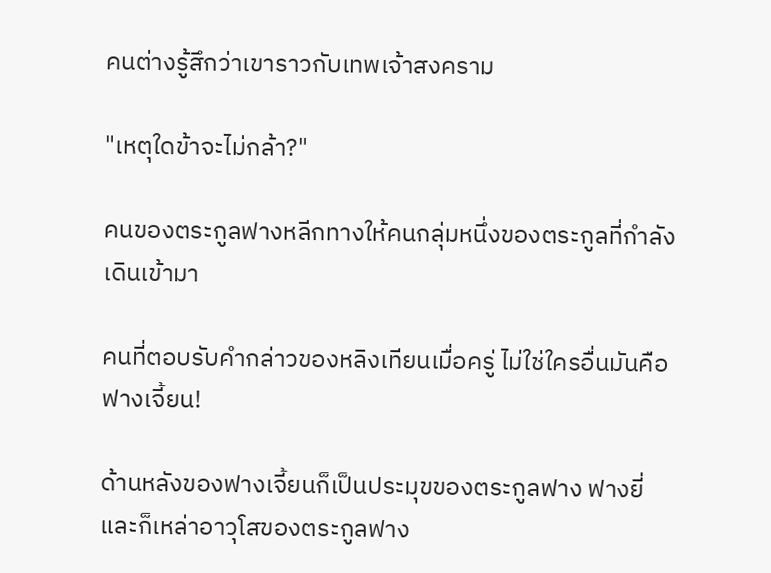คนต่างรู้สึกว่าเขาราวกับเทพเจ้าสงคราม

"เหตุใดข้าจะไม่กล้า?"

คนของตระกูลฟางหลีกทางให้คนกลุ่มหนึ่งของตระกูลที่กำลังเดินเข้ามา

คนที่ตอบรับคำกล่าวของหลิงเทียนเมื่อครู่ ไม่ใช่ใครอื่นมันคือ ฟางเจี้ยน!

ด้านหลังของฟางเจี้ยนก็เป็นประมุขของตระกูลฟาง ฟางยี่ และก็เหล่าอาวุโสของตระกูลฟาง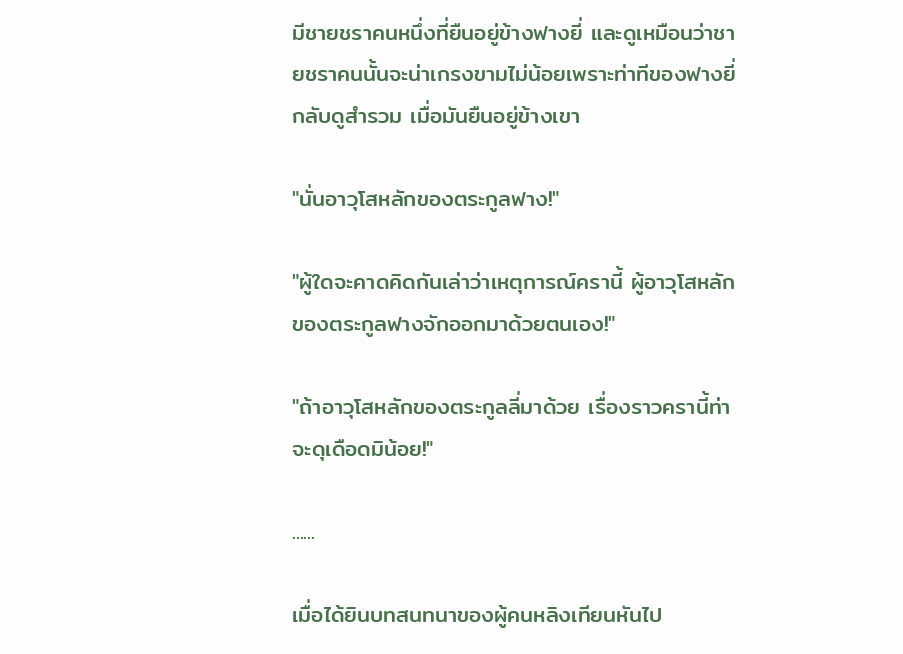มีชายชราคนหนึ่งที่ยืนอยู่ข้างฟางยี่ และดูเหมือนว่าชายชราคนนั้นจะน่าเกรงขามไม่น้อยเพราะท่าทีของฟางยี่กลับดูสำรวม เมื่อมันยืนอยู่ข้างเขา

"นั่นอาวุโสหลักของตระกูลฟาง!"

"ผู้ใดจะคาดคิดกันเล่าว่าเหตุการณ์ครานี้ ผู้อาวุโสหลักของตระกูลฟางจักออกมาด้วยตนเอง!"

"ถ้าอาวุโสหลักของตระกูลลี่มาด้วย เรื่องราวครานี้ท่าจะดุเดือดมิน้อย!"

......

เมื่อได้ยินบทสนทนาของผู้คนหลิงเทียนหันไป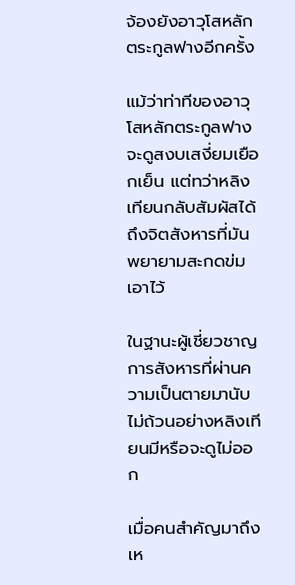จ้องยังอาวุโสหลักตระกูลฟางอีกครั้ง

แม้ว่าท่าทีของอาวุโสหลักตระกูลฟางจะดูสงบเสงี่ยมเยือกเย็น แต่ทว่าหลิงเทียนกลับสัมผัสได้ถึงจิตสังหารที่มันพยายามสะกดข่มเอาไว้

ในฐานะผู้เชี่ยวชาญการสังหารที่ผ่านความเป็นตายมานับไม่ถ้วนอย่างหลิงเทียนมีหรือจะดูไม่ออก

เมื่อคนสำคัญมาถึง เห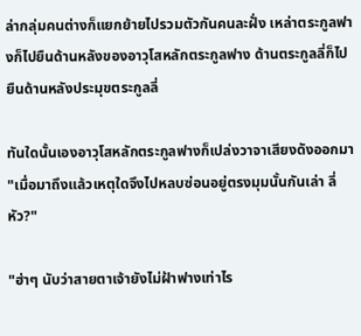ล่ากลุ่มคนต่างก็แยกย้ายไปรวมตัวกันคนละฝั่ง เหล่าตระกูลฟางก็ไปยืนด้านหลังของอาวุโสหลักตระกูลฟาง ด้านตระกูลลี่ก็ไปยืนด้านหลังประมุขตระกูลลี่

ทันใดนั้นเองอาวุโสหลักตระกูลฟางก็เปล่งวาจาเสียงดังออกมา "เมื่อมาถึงแล้วเหตุใดจึงไปหลบซ่อนอยู่ตรงมุมนั้นกันเล่า ลี่หัว?"

"ฮ่าๆ นับว่าสายตาเจ้ายังไม่ฝ้าฟางเท่าไร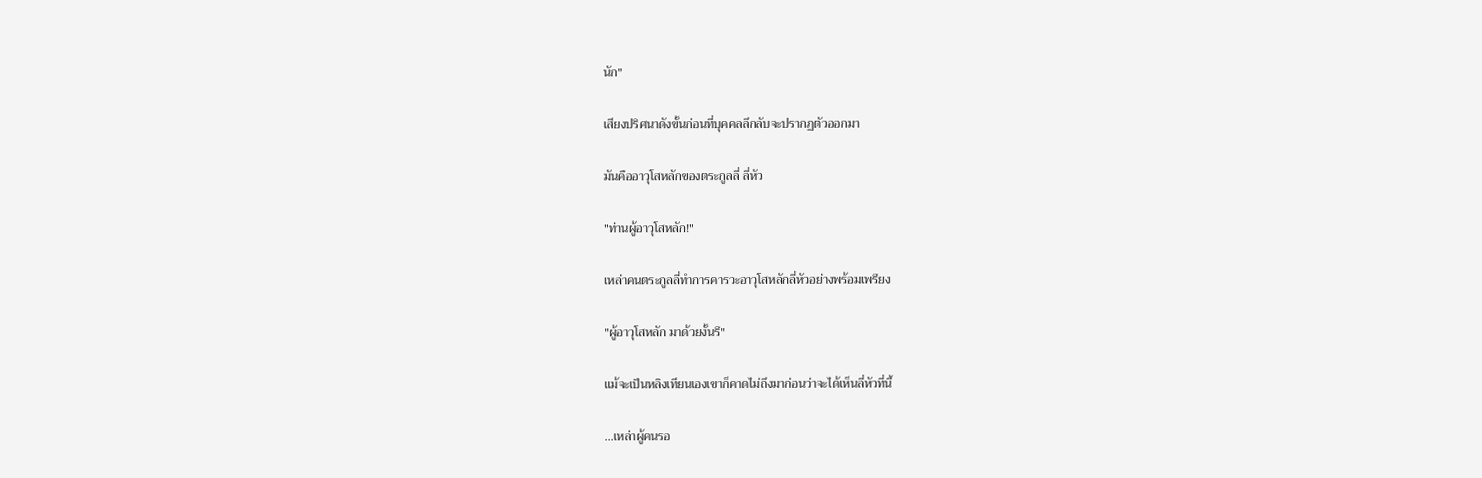นัก"

เสียงปริศนาดังขั้นก่อนที่บุคคลลึกลับจะปรากฏตัวออกมา

มันคืออาวุโสหลักของตระกูลลี่ ลี่หัว

"ท่านผู้อาวุโสหลัก!"

เหล่าคนตระกูลลี่ทำการคารวะอาวุโสหลักลี่หัวอย่างพร้อมเพรียง

"ผู้อาวุโสหลัก มาด้วยงั้นรึ"

แม้จะเป็นหลิงเทียนเองเขาก็คาดไม่ถึงมาก่อนว่าจะได้เห็นลี่หัวที่นี้

...เหล่าผู้คนรอ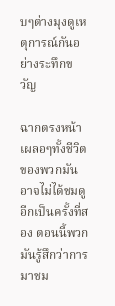บๆต่างมุงดูเหตุการณ์กันอย่างระทึกขวัญ

ฉากตรงหน้าเผลอๆทั้งชีวิตของพวกมันอาจไม่ได้ชมดูอีกเป็นครั้งที่สอง ตอนนี้พวกมันรู้สึกว่าการมาชม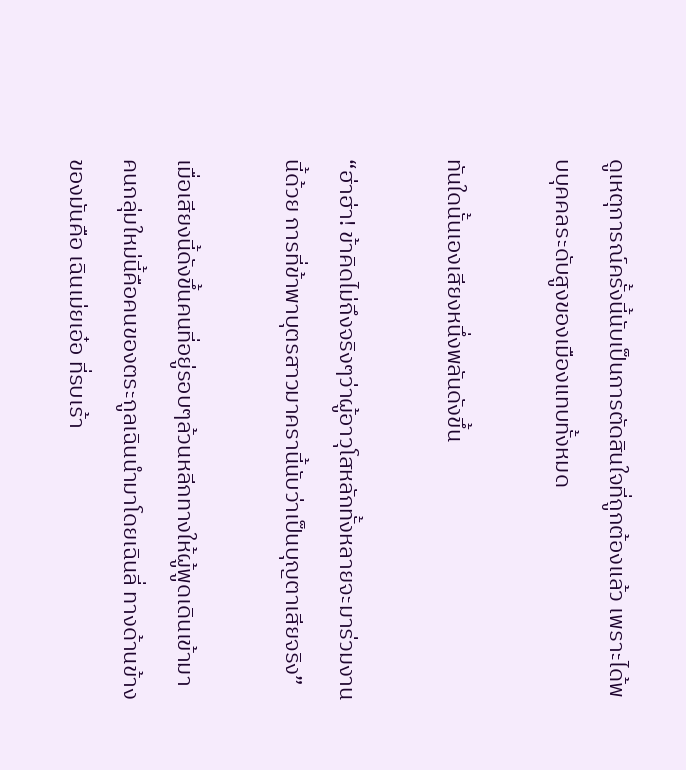ดูเหตุการณ์ครั้งนี้นับเป็นการตัดสินใจที่ถูกต้องแล้ว เพราะได้พบบุคคลระดับสูงของเมืองแทบทั้งหมด

ทันใดนั้นเองเสียงหนึ่งพลันดังขึ้น

“ฮ่าฮ่า! ข้าคิดไม่ถึงจริงๆว่าผู้อาวุโสหลักทั้งหลายจะมาร่วมงานนี้ด้วย การที่ข้าพาบุตรสาวมาครานี้นับว่าเป็นบุญตาเสียจริง”

เมื่อเสียงนี้ดังขึ้นคนที่อยู่รอบๆล้วนหลีกทางให้ผู้พูดเดินเข้ามา คนกลุ่มใหม่นี้คือคนของตระกูลเฉินนำมาโดยเฉินลี่ ทางด้านข้างของมันคือ เฉินเม่ยเอ๋อ ที่รบเร้า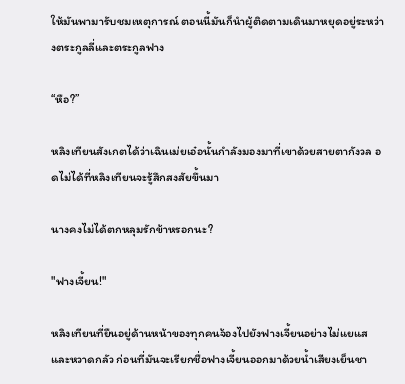ให้มันพามารับชมเหตุการณ์ ตอนนี้มันก็นำผู้ติดตามเดินมาหยุดอยู่ระหว่างตระกูลลี่และตระกูลฟาง

“หือ?”

หลิงเทียนสังเกตได้ว่าเฉินเม่ยเอ๋อนั้นกำลังมองมาที่เขาด้วยสายตากังวล อดไม่ได้ที่หลิงเทียนจะรู้สึกสงสัยขึ้นมา

นางคงไม่ได้ตกหลุมรักข้าหรอกนะ?

"ฟางเจี้ยน!"

หลิงเทียนที่ยืนอยู่ด้านหน้าของทุกคนจ้องไปยังฟางเจี้ยนอย่างไม่แยแสและหวาดกลัว ก่อนที่มันจะเรียกชื่อฟางเจี้ยนออกมาด้วยน้ำเสียงเย็นชา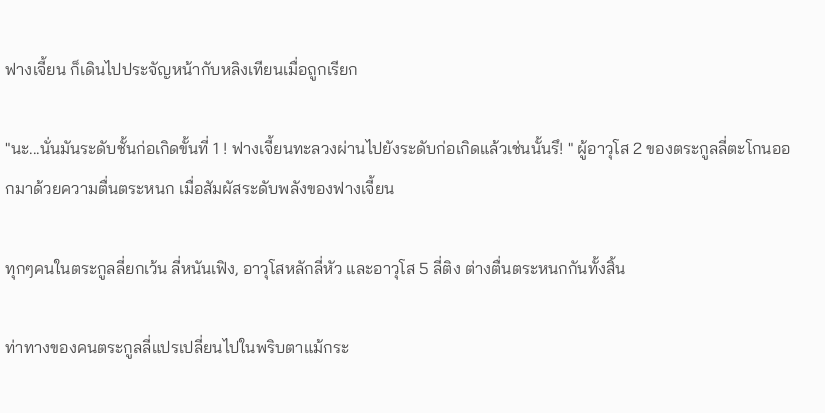ฟางเจี้ยน ก็เดินไปประจัญหน้ากับหลิงเทียนเมื่อถูกเรียก

"นะ...นั่นมันระดับชั้นก่อเกิดขั้นที่ 1 ! ฟางเจี้ยนทะลวงผ่านไปยังระดับก่อเกิดแล้วเช่นนั้นรึ! " ผู้อาวุโส 2 ของตระกูลลี่ตะโกนออกมาด้วยความตื่นตระหนก เมื่อสัมผัสระดับพลังของฟางเจี้ยน

ทุกๆคนในตระกูลลี่ยกเว้น ลี่หนันเฟิง, อาวุโสหลักลี่หัว และอาวุโส 5 ลี่ติง ต่างตื่นตระหนกกันทั้งสิ้น

ท่าทางของคนตระกูลลี่แปรเปลี่ยนไปในพริบตาแม้กระ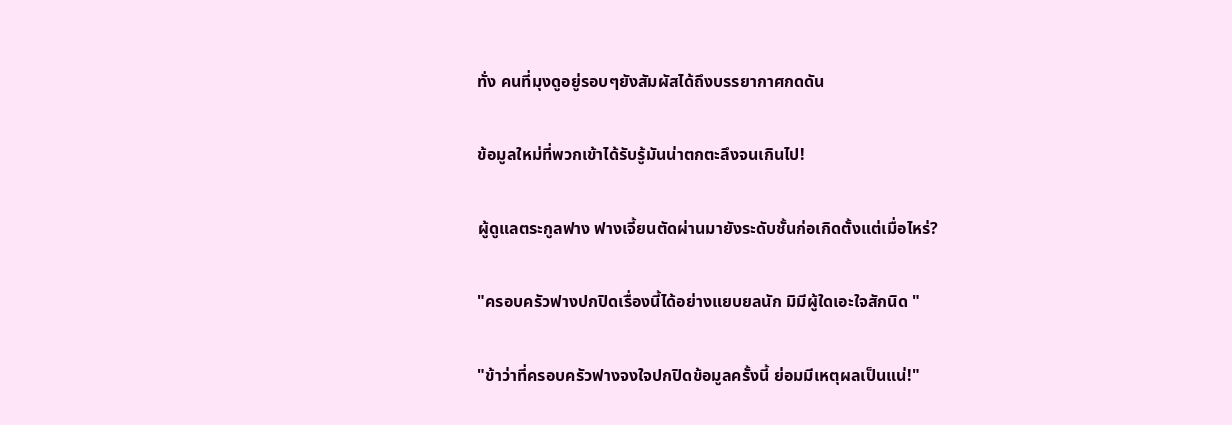ทั่ง คนที่มุงดูอยู่รอบๆยังสัมผัสได้ถึงบรรยากาศกดดัน

ข้อมูลใหม่ที่พวกเข้าได้รับรู้มันน่าตกตะลึงจนเกินไป!

ผู้ดูแลตระกูลฟาง ฟางเจี้ยนตัดผ่านมายังระดับชั้นก่อเกิดตั้งแต่เมื่อไหร่?

"ครอบครัวฟางปกปิดเรื่องนี้ได้อย่างแยบยลนัก มิมีผู้ใดเอะใจสักนิด "

"ข้าว่าที่ครอบครัวฟางจงใจปกปิดข้อมูลครั้งนี้ ย่อมมีเหตุผลเป็นแน่!"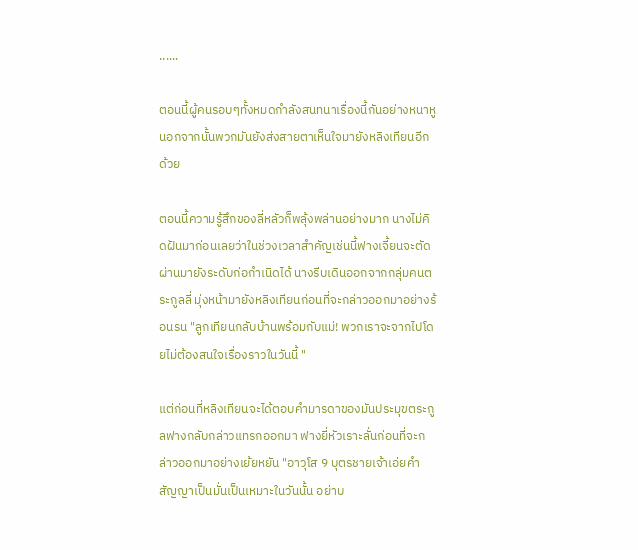......

ตอนนี้ผู้คนรอบๆทั้งหมดกำลังสนทนาเรื่องนี้กันอย่างหนาหู นอกจากนั้นพวกมันยังส่งสายตาเห็นใจมายังหลิงเทียนอีกด้วย

ตอนนี้ความรู้สึกของลี่หลัวก็พลุ้งพล่านอย่างมาก นางไม่คิดฝันมาก่อนเลยว่าในช่วงเวลาสำคัญเช่นนี้ฟางเจี้ยนจะตัดผ่านมายังระดับก่อกำเนิดได้ นางรีบเดินออกจากกลุ่มคนตระกูลลี่ มุ่งหน้ามายังหลิงเทียนก่อนที่จะกล่าวออกมาอย่างร้อนรน "ลูกเทียนกลับบ้านพร้อมกับแม่! พวกเราจะจากไปโดยไม่ต้องสนใจเรื่องราวในวันนี้ "

แต่ก่อนที่หลิงเทียนจะได้ตอบคำมารดาของมันประมุขตระกูลฟางกลับกล่าวแทรกออกมา ฟางยี่หัวเราะลั่นก่อนที่จะกล่าวออกมาอย่างเย้ยหยัน "อาวุโส 9 บุตรชายเจ้าเอ่ยคำสัญญาเป็นมั่นเป็นเหมาะในวันนั้น อย่าบ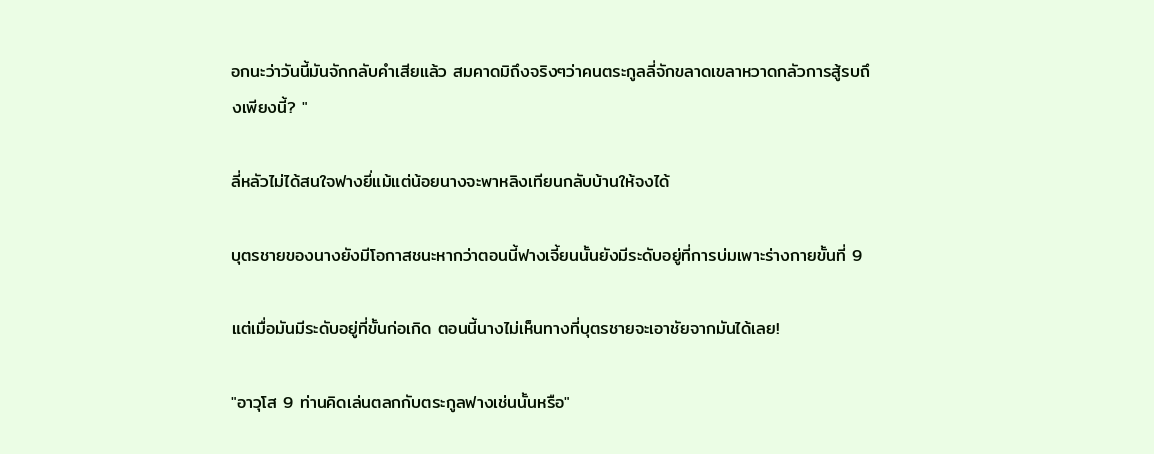อกนะว่าวันนี้มันจักกลับคำเสียแล้ว สมคาดมิถึงจริงๆว่าคนตระกูลลี่จักขลาดเขลาหวาดกลัวการสู้รบถึงเพียงนี้? "

ลี่หลัวไม่ได้สนใจฟางยี่แม้แต่น้อยนางจะพาหลิงเทียนกลับบ้านให้จงได้

บุตรชายของนางยังมีโอกาสชนะหากว่าตอนนี้ฟางเจี้ยนนั้นยังมีระดับอยู่ที่การบ่มเพาะร่างกายขั้นที่ 9

แต่เมื่อมันมีระดับอยู่ที่ขั้นก่อเกิด ตอนนี้นางไม่เห็นทางที่บุตรชายจะเอาชัยจากมันได้เลย!

"อาวุโส 9 ท่านคิดเล่นตลกกับตระกูลฟางเช่นนั้นหรือ"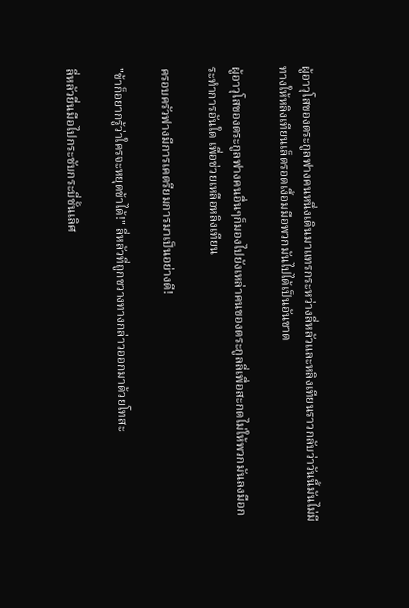ผู้อาวุโสของตระกูลฟางคนหนึ่งเดินมาแทรกระหว่างลี่หลัวและหลิงเทียนราวกลับว่าวันนี้มันไม่มีทางให้หลิงเทียนเล็ดรอดเงื้อมมือพวกมันไปได้เป็นอันขาด

ผู้อาวุโสของตระกูลฟางคนอื่นๆก็มองไปยังเหล่าคนของตระกูลลี่เพื่อสะกดไม่ให้พวกมันลงมือกระทำการอันใด เพื่อช่วยเหลือหลิงเทียน

ครอบครัวฟางมีการเคตรียมการมาเป็นอย่างดี!

"ข้าก็อยากรู้ว่าใครจะหยุดข้าได้!" ลี่หลัวที่ถูกขวางทางกล่าวออกมาด้วยโทสะ

ลี่หลัวยื่นมือไปกระชับกระบี่ชั้นเลิศ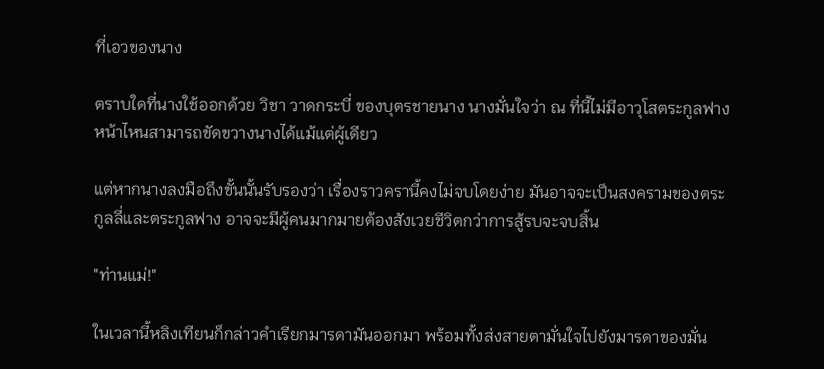ที่เอวของนาง

ตราบใดที่นางใช้ออกด้วย วิชา วาดกระบี่ ของบุตรชายนาง นางมั่นใจว่า ณ ที่นี้ไม่มีอาวุโสตระกูลฟางหน้าไหนสามารถขัดขวางนางได้แม้แต่ผู้เดียว

แต่หากนางลงมือถึงขั้นนั้นรับรองว่า เรื่องราวครานี้คงไม่จบโดยง่าย มันอาจจะเป็นสงครามของตระกูลลี่และตระกูลฟาง อาจจะมีผู้คนมากมายต้องสังเวยชีวิตกว่าการสู้รบจะจบสิ้น

"ท่านแม่!"

ในเวลานี้หลิงเทียนก็กล่าวคำเรียกมารดามันออกมา พร้อมทั้งส่งสายตามั่นใจไปยังมารดาของมั่น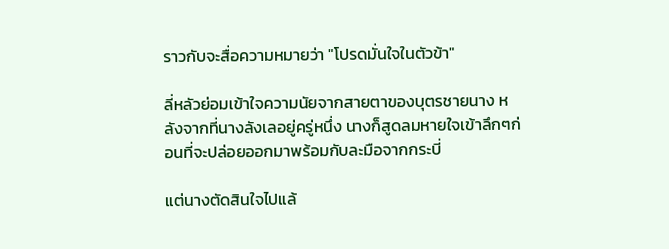ราวกับจะสื่อความหมายว่า "โปรดมั่นใจในตัวข้า"

ลี่หลัวย่อมเข้าใจความนัยจากสายตาของบุตรชายนาง หลังจากที่นางลังเลอยู่ครู่หนึ่ง นางก็สูดลมหายใจเข้าลึกๆก่อนที่จะปล่อยออกมาพร้อมกับละมือจากกระบี่

แต่นางตัดสินใจไปแล้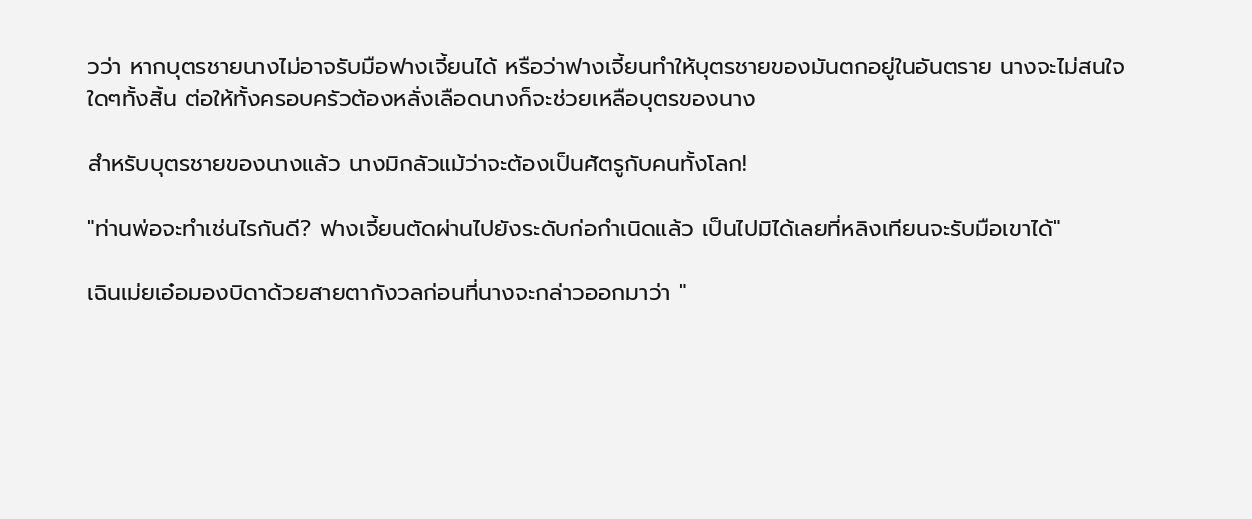วว่า หากบุตรชายนางไม่อาจรับมือฟางเจี้ยนได้ หรือว่าฟางเจี้ยนทำให้บุตรชายของมันตกอยู่ในอันตราย นางจะไม่สนใจใดๆทั้งสิ้น ต่อให้ทั้งครอบครัวต้องหลั่งเลือดนางก็จะช่วยเหลือบุตรของนาง

สำหรับบุตรชายของนางแล้ว นางมิกลัวแม้ว่าจะต้องเป็นศัตรูกับคนทั้งโลก!

"ท่านพ่อจะทำเช่นไรกันดี? ฟางเจี้ยนตัดผ่านไปยังระดับก่อกำเนิดแล้ว เป็นไปมิได้เลยที่หลิงเทียนจะรับมือเขาได้"

เฉินเม่ยเอ๋อมองบิดาด้วยสายตากังวลก่อนที่นางจะกล่าวออกมาว่า "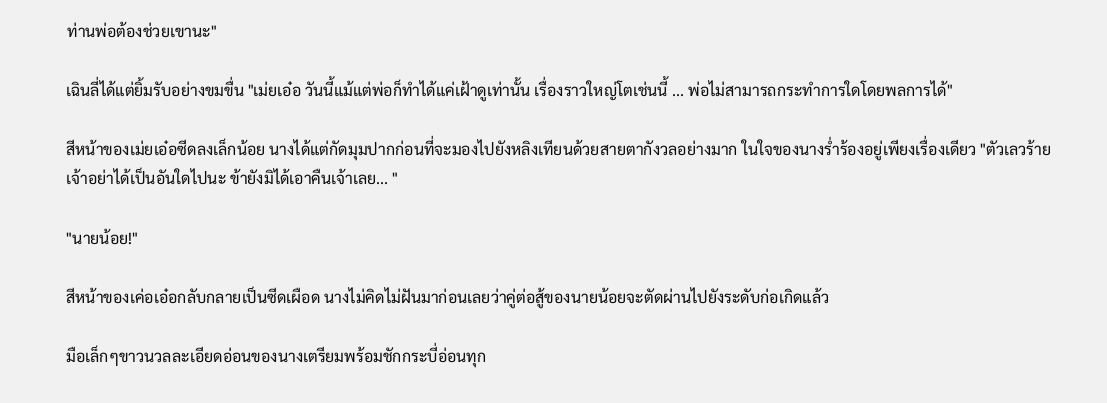ท่านพ่อต้องช่วยเขานะ"

เฉินลี่ได้แต่ยิ้มรับอย่างขมขื่น "เม่ยเอ๋อ วันนี้แม้แต่พ่อก็ทำได้แค่เฝ้าดูเท่านั้น เรื่องราวใหญ่โตเช่นนี้ ... พ่อไม่สามารถกระทำการใดโดยพลการได้"

สีหน้าของเม่ยเอ๋อซีดลงเล็กน้อย นางได้แต่กัดมุมปากก่อนที่จะมองไปยังหลิงเทียนด้วยสายตากังวลอย่างมาก ในใจของนางร่ำร้องอยู่เพียงเรื่องเดียว "ตัวเลวร้ายเจ้าอย่าได้เป็นอันใดไปนะ ข้ายังมิได้เอาคืนเจ้าเลย... "

"นายน้อย!"

สีหน้าของเค่อเอ๋อกลับกลายเป็นซีดเผือด นางไม่คิดไม่ฝันมาก่อนเลยว่าคู่ต่อสู้ของนายน้อยจะตัดผ่านไปยังระดับก่อเกิดแล้ว

มือเล็กๆขาวนวลละเอียดอ่อนของนางเตรียมพร้อมชักกระบี่อ่อนทุก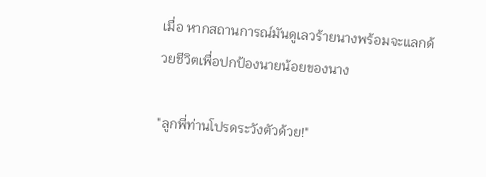เมื่อ หากสถานการณ์มันดูเลวร้ายนางพร้อมจะแลกด้วยชีวิตเพื่อปกป้องนายน้อยของนาง

"ลูกพี่ท่านโปรดระวังตัวด้วย!"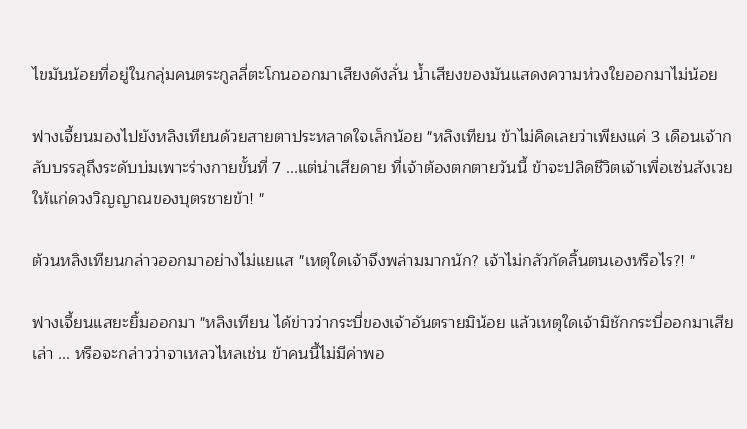ไขมันน้อยที่อยู่ในกลุ่มคนตระกูลลี่ตะโกนออกมาเสียงดังลั่น น้ำเสียงของมันแสดงความห่วงใยออกมาไม่น้อย

ฟางเจี้ยนมองไปยังหลิงเทียนด้วยสายตาประหลาดใจเล็กน้อย "หลิงเทียน ข้าไม่คิดเลยว่าเพียงแค่ 3 เดือนเจ้ากลับบรรลุถึงระดับบ่มเพาะร่างกายขั้นที่ 7 ...แต่น่าเสียดาย ที่เจ้าต้องตกตายวันนี้ ข้าจะปลิดชีวิตเจ้าเพื่อเซ่นสังเวยให้แก่ดวงวิญญาณของบุตรชายข้า! "

ต้วนหลิงเทียนกล่าวออกมาอย่างไม่แยแส "เหตุใดเจ้าจึงพล่ามมากนัก? เจ้าไม่กลัวกัดลิ้นตนเองหรือไร?! "

ฟางเจี้ยนแสยะยิ้มออกมา "หลิงเทียน ได้ข่าวว่ากระบี่ของเจ้าอันตรายมิน้อย แล้วเหตุใดเจ้ามิชักกระบี่ออกมาเสียเล่า ... หรือจะกล่าวว่าจาเหลวไหลเช่น ข้าคนนี้ไม่มีค่าพอ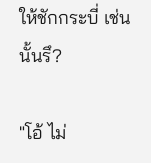ให้ชักกระบี่ เช่นนั้นรึ?

"โอ้ ไม่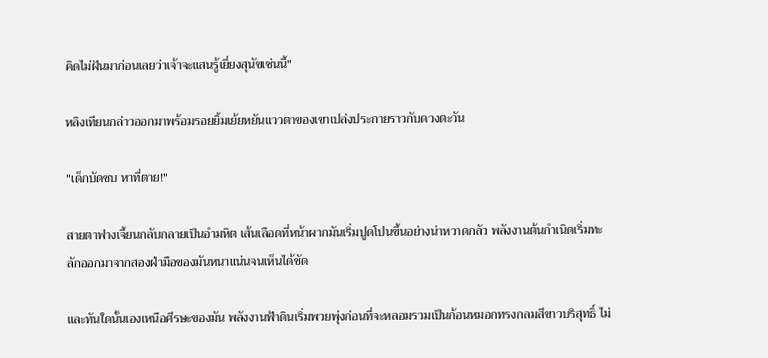คิดไม่ฝันมาก่อนเลยว่าเจ้าจะแสนรู้เยี่ยงสุนัขเช่นนี้"

หลิงเทียนกล่าวออกมาพร้อมรอยยิ้มเย้ยหยันแววตาของเขาเปล่งประกายราวกับดวงตะวัน

"เด็กบัดซบ หาที่ตาย!"

สายตาฟางเจี้ยนกลับกลายเป็นอำมหิต เส้นเลือดที่หน้าผากมันเริ่มปูดโปนขึ้นอย่างน่าหวาดกลัว พลังงานต้นกำเนิดเริ่มทะลักออกมาจากสองฝ่ามือของมันหนาแน่นจนเห็นได้ชัด

และทันใดนั้นเองเหนือศีรษะของมัน พลังงานฟ้าดินเริ่มพวยพุ่งก่อนที่จะหลอมรวมเป็นก้อนหมอกทรงกลมสีขาวบริสุทธิ์ ไม่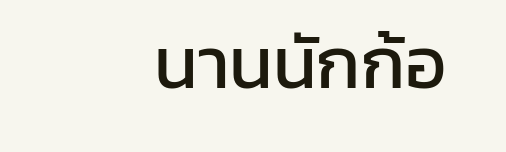นานนักก้อ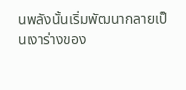นพลังนั้นเริ่มพัฒนากลายเป็นเงาร่างของ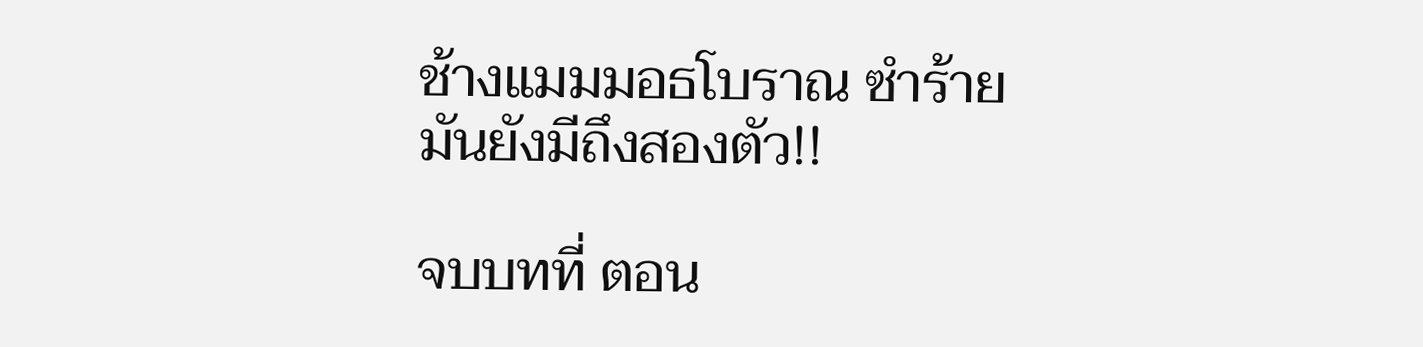ช้างแมมมอธโบราณ ซำร้ายมันยังมีถึงสองตัว!!

จบบทที่ ตอน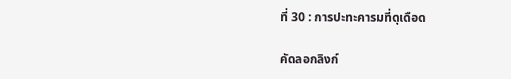ที่ 30 : การปะทะคารมที่ดุเดือด

คัดลอกลิงก์